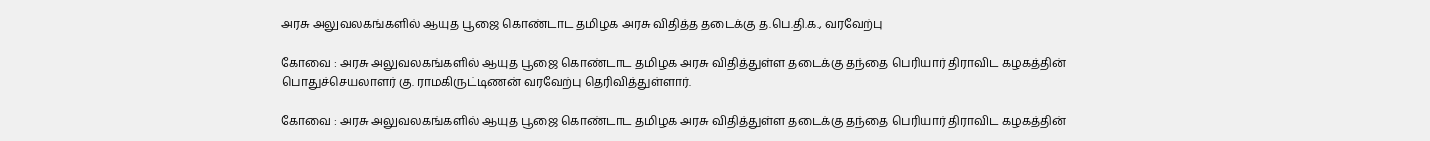அரசு அலுவலகங்களில் ஆயுத பூஜை கொண்டாட தமிழக அரசு விதித்த தடைக்கு த.பெ.தி.க., வரவேற்பு

கோவை : அரசு அலுவலகங்களில் ஆயுத பூஜை கொண்டாட தமிழக அரசு விதித்துள்ள தடைக்கு தந்தை பெரியார் திராவிட கழகத்தின் பொதுச்செயலாளர் கு. ராமகிருட்டிணன் வரவேற்பு தெரிவித்துள்ளார்.

கோவை : அரசு அலுவலகங்களில் ஆயுத பூஜை கொண்டாட தமிழக அரசு விதித்துள்ள தடைக்கு தந்தை பெரியார் திராவிட கழகத்தின்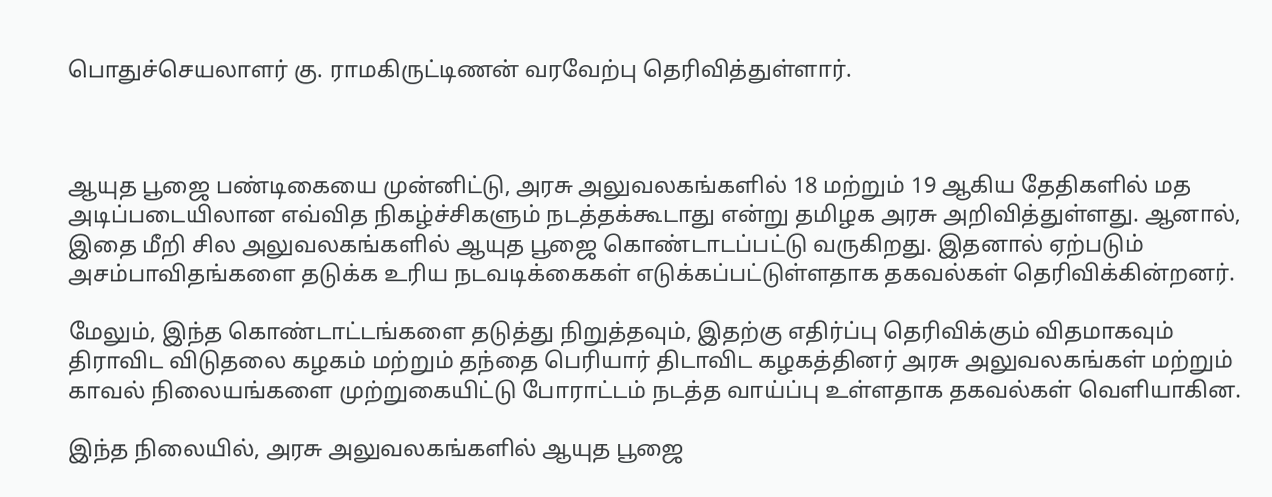பொதுச்செயலாளர் கு. ராமகிருட்டிணன் வரவேற்பு தெரிவித்துள்ளார்.



ஆயுத பூஜை பண்டிகையை முன்னிட்டு, அரசு அலுவலகங்களில் 18 மற்றும் 19 ஆகிய தேதிகளில் மத அடிப்படையிலான எவ்வித நிகழ்ச்சிகளும் நடத்தக்கூடாது என்று தமிழக அரசு அறிவித்துள்ளது. ஆனால், இதை மீறி சில அலுவலகங்களில் ஆயுத பூஜை கொண்டாடப்பட்டு வருகிறது. இதனால் ஏற்படும் அசம்பாவிதங்களை தடுக்க உரிய நடவடிக்கைகள் எடுக்கப்பட்டுள்ளதாக தகவல்கள் தெரிவிக்கின்றனர்.

மேலும், இந்த கொண்டாட்டங்களை தடுத்து நிறுத்தவும், இதற்கு எதிர்ப்பு தெரிவிக்கும் விதமாகவும் திராவிட விடுதலை கழகம் மற்றும் தந்தை பெரியார் திடாவிட கழகத்தினர் அரசு அலுவலகங்கள் மற்றும் காவல் நிலையங்களை முற்றுகையிட்டு போராட்டம் நடத்த வாய்ப்பு உள்ளதாக தகவல்கள் வெளியாகின.

இந்த நிலையில், அரசு அலுவலகங்களில் ஆயுத பூஜை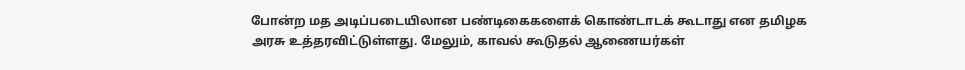போன்ற மத அடிப்படையிலான பண்டிகைகளைக் கொண்டாடக் கூடாது என தமிழக அரசு உத்தரவிட்டுள்ளது. மேலும், காவல் கூடுதல் ஆணையர்கள்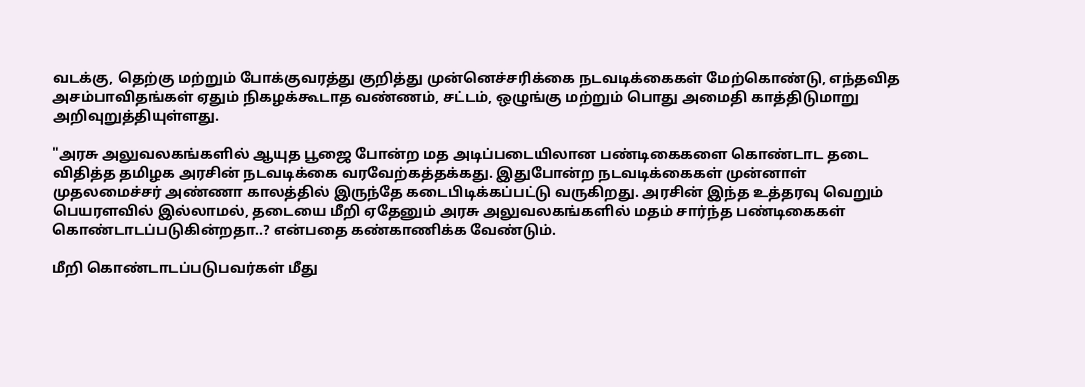வடக்கு, தெற்கு மற்றும் போக்குவரத்து குறித்து முன்னெச்சரிக்கை நடவடிக்கைகள் மேற்கொண்டு, எந்தவித அசம்பாவிதங்கள் ஏதும் நிகழக்கூடாத வண்ணம், சட்டம், ஒழுங்கு மற்றும் பொது அமைதி காத்திடுமாறு அறிவுறுத்தியுள்ளது.

"அரசு அலுவலகங்களில் ஆயுத பூஜை போன்ற மத அடிப்படையிலான பண்டிகைகளை கொண்டாட தடை விதித்த தமிழக அரசின் நடவடிக்கை வரவேற்கத்தக்கது. இதுபோன்ற நடவடிக்கைகள் முன்னாள் முதலமைச்சர் அண்ணா காலத்தில் இருந்தே கடைபிடிக்கப்பட்டு வருகிறது. அரசின் இந்த உத்தரவு வெறும் பெயரளவில் இல்லாமல், தடையை மீறி ஏதேனும் அரசு அலுவலகங்களில் மதம் சார்ந்த பண்டிகைகள் கொண்டாடப்படுகின்றதா..? என்பதை கண்காணிக்க வேண்டும்.

மீறி கொண்டாடப்படுபவர்கள் மீது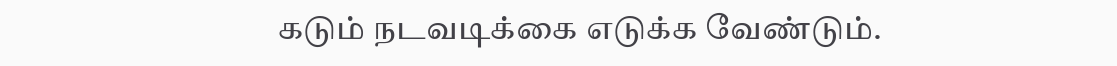கடும் நடவடிக்கை எடுக்க வேண்டும்.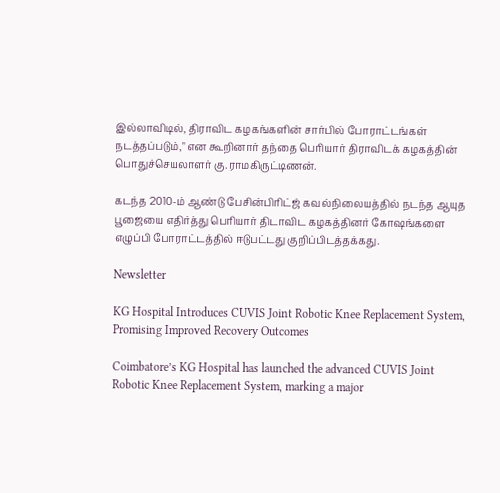இல்லாவிடில், திராவிட கழகங்களின் சார்பில் போராட்டங்கள் நடத்தப்படும்," என கூறினார் தந்தை பெரியார் திராவிடக் கழகத்தின் பொதுச்செயலாளர் கு.ராமகிருட்டிணன்.

கடந்த 2010-ம் ஆண்டு பேசின்பிரிட்ஜ் கவல்நிலையத்தில் நடந்த ஆயுத பூஜையை எதிர்த்து பெரியார் திடாவிட கழகத்தினர் கோஷங்களை எழுப்பி போராட்டத்தில் ஈடுபட்டது குறிப்பிடத்தக்கது.

Newsletter

KG Hospital Introduces CUVIS Joint Robotic Knee Replacement System, Promising Improved Recovery Outcomes

Coimbatore’s KG Hospital has launched the advanced CUVIS Joint Robotic Knee Replacement System, marking a major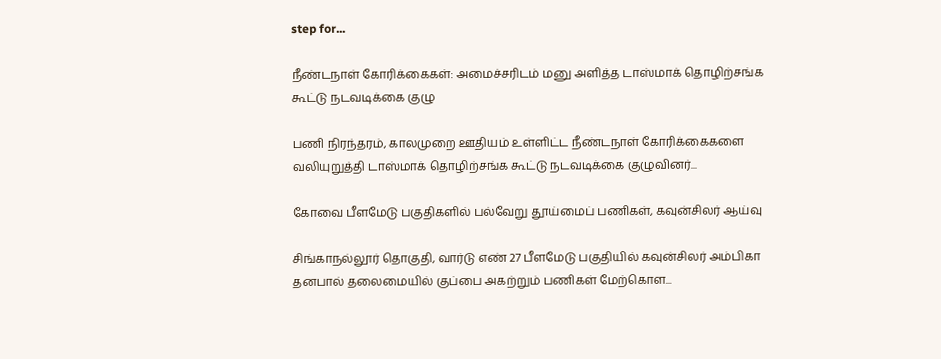step for...

நீண்டநாள் கோரிக்கைகள்: அமைச்சரிடம் மனு அளித்த டாஸ்மாக் தொழிற்சங்க கூட்டு நடவடிக்கை குழு

பணி நிரந்தரம், காலமுறை ஊதியம் உள்ளிட்ட நீண்டநாள் கோரிக்கைகளை வலியுறுத்தி டாஸ்மாக் தொழிற்சங்க கூட்டு நடவடிக்கை குழுவினர்...

கோவை பீளமேடு பகுதிகளில் பல்வேறு தூய்மைப் பணிகள், கவுன்சிலர் ஆய்வு

சிங்காநல்லூர் தொகுதி, வார்டு எண் 27 பீளமேடு பகுதியில் கவுன்சிலர் அம்பிகா தனபால் தலைமையில் குப்பை அகற்றும் பணிகள் மேற்கொள...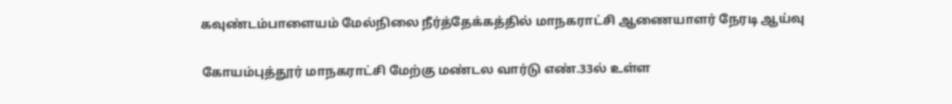கவுண்டம்பாளையம் மேல்நிலை நீர்த்தேக்கத்தில் மாநகராட்சி ஆணையாளர் நேரடி ஆய்வு

கோயம்புத்தூர் மாநகராட்சி மேற்கு மண்டல வார்டு எண்.33ல் உள்ள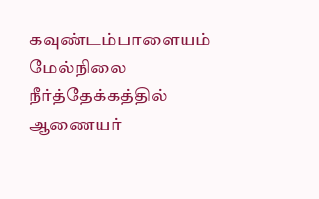கவுண்டம்பாளையம் மேல்நிலை நீர்த்தேக்கத்தில் ஆணையர்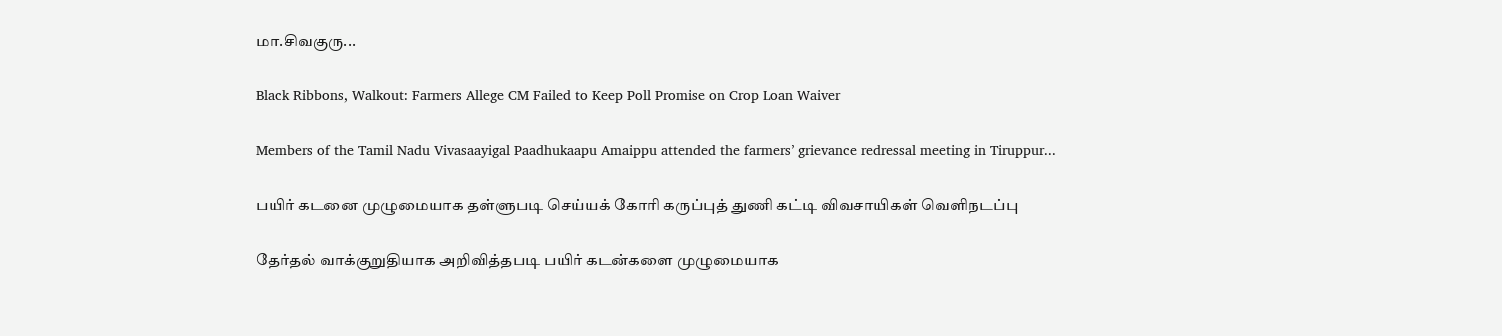மா.சிவகுரு...

Black Ribbons, Walkout: Farmers Allege CM Failed to Keep Poll Promise on Crop Loan Waiver

Members of the Tamil Nadu Vivasaayigal Paadhukaapu Amaippu attended the farmers’ grievance redressal meeting in Tiruppur...

பயிர் கடனை முழுமையாக தள்ளுபடி செய்யக் கோரி கருப்புத் துணி கட்டி விவசாயிகள் வெளிநடப்பு

தேர்தல் வாக்குறுதியாக அறிவித்தபடி பயிர் கடன்களை முழுமையாக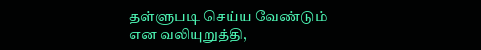தள்ளுபடி செய்ய வேண்டும் என வலியுறுத்தி,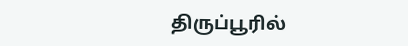திருப்பூரில்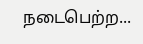நடைபெற்ற...